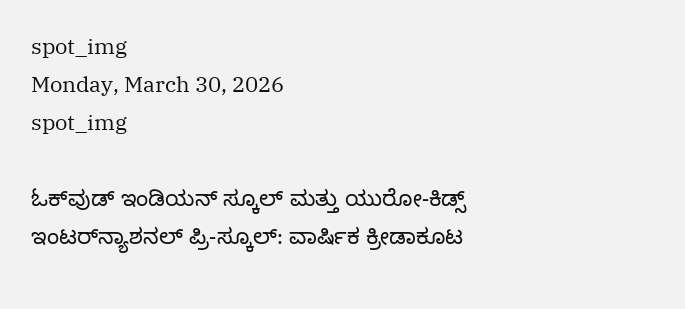spot_img
Monday, March 30, 2026
spot_img

ಓಕ್‌ವುಡ್ ಇಂಡಿಯನ್ ಸ್ಕೂಲ್ ಮತ್ತು ಯುರೋ-ಕಿಡ್ಸ್ ಇಂಟರ್‌ನ್ಯಾಶನಲ್ ಪ್ರಿ-ಸ್ಕೂಲ್: ವಾರ್ಷಿಕ ಕ್ರೀಡಾಕೂಟ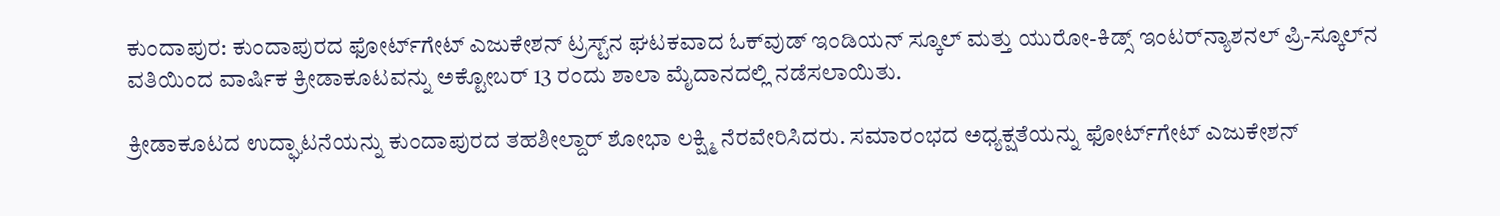ಕುಂದಾಪುರ: ಕುಂದಾಪುರದ ಫೋರ್ಟ್‌ಗೇಟ್ ಎಜುಕೇಶನ್ ಟ್ರಸ್ಟ್‌ನ ಘಟಕವಾದ ಓಕ್‌ವುಡ್ ಇಂಡಿಯನ್ ಸ್ಕೂಲ್ ಮತ್ತು ಯುರೋ-ಕಿಡ್ಸ್ ಇಂಟರ್‌ನ್ಯಾಶನಲ್ ಪ್ರಿ-ಸ್ಕೂಲ್‌ನ ವತಿಯಿಂದ ವಾರ್ಷಿಕ ಕ್ರೀಡಾಕೂಟವನ್ನು ಅಕ್ಟೋಬರ್ 13 ರಂದು ಶಾಲಾ ಮೈದಾನದಲ್ಲಿ ನಡೆಸಲಾಯಿತು.

ಕ್ರೀಡಾಕೂಟದ ಉದ್ಘಾಟನೆಯನ್ನು ಕುಂದಾಪುರದ ತಹಶೀಲ್ದಾರ್ ಶೋಭಾ ಲಕ್ಷ್ಮಿ ನೆರವೇರಿಸಿದರು. ಸಮಾರಂಭದ ಅಧ್ಯಕ್ಷತೆಯನ್ನು ಫೋರ್ಟ್‌ಗೇಟ್ ಎಜುಕೇಶನ್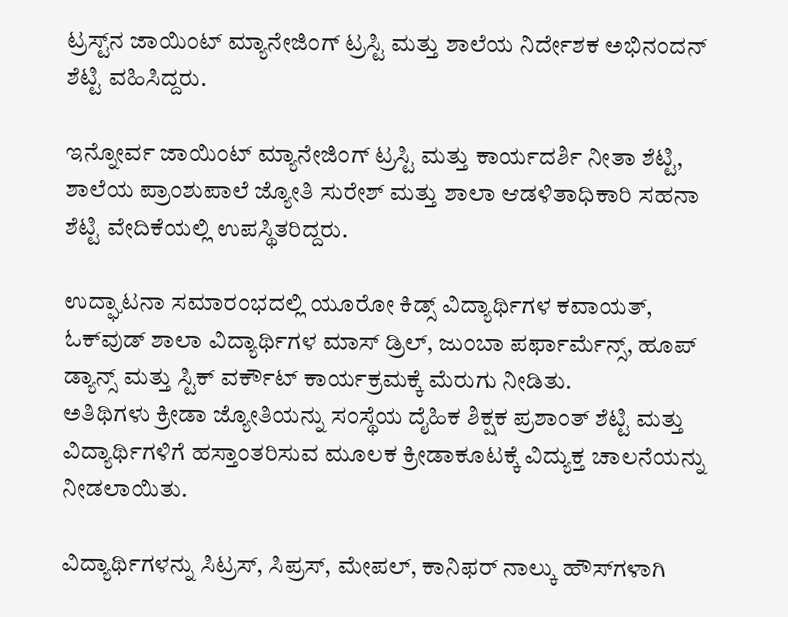ಟ್ರಸ್ಟ್‌ನ ಜಾಯಿಂಟ್ ಮ್ಯಾನೇಜಿಂಗ್ ಟ್ರಸ್ಟಿ ಮತ್ತು ಶಾಲೆಯ ನಿರ್ದೇಶಕ ಅಭಿನಂದನ್ ಶೆಟ್ಟಿ ವಹಿಸಿದ್ದರು.

ಇನ್ನೋರ್ವ ಜಾಯಿಂಟ್ ಮ್ಯಾನೇಜಿಂಗ್ ಟ್ರಸ್ಟಿ ಮತ್ತು ಕಾರ್ಯದರ್ಶಿ ನೀತಾ ಶೆಟ್ಟಿ, ಶಾಲೆಯ ಪ್ರಾಂಶುಪಾಲೆ ಜ್ಯೋತಿ ಸುರೇಶ್ ಮತ್ತು ಶಾಲಾ ಆಡಳಿತಾಧಿಕಾರಿ ಸಹನಾ ಶೆಟ್ಟಿ ವೇದಿಕೆಯಲ್ಲಿ ಉಪಸ್ಥಿತರಿದ್ದರು.

ಉದ್ಘಾಟನಾ ಸಮಾರಂಭದಲ್ಲಿ ಯೂರೋ ಕಿಡ್ಸ್ ವಿದ್ಯಾರ್ಥಿಗಳ ಕವಾಯತ್, ಓಕ್‌ವುಡ್ ಶಾಲಾ ವಿದ್ಯಾರ್ಥಿಗಳ ಮಾಸ್ ಡ್ರಿಲ್, ಜುಂಬಾ ಪರ್ಫಾರ್ಮೆನ್ಸ್, ಹೂಪ್ ಡ್ಯಾನ್ಸ್ ಮತ್ತು ಸ್ಟಿಕ್ ವರ್ಕೌಟ್ ಕಾರ್ಯಕ್ರಮಕ್ಕೆ ಮೆರುಗು ನೀಡಿತು.
ಅತಿಥಿಗಳು ಕ್ರೀಡಾ ಜ್ಯೋತಿಯನ್ನು ಸಂಸ್ಥೆಯ ದೈಹಿಕ ಶಿಕ್ಷಕ ಪ್ರಶಾಂತ್ ಶೆಟ್ಟಿ ಮತ್ತು ವಿದ್ಯಾರ್ಥಿಗಳಿಗೆ ಹಸ್ತಾಂತರಿಸುವ ಮೂಲಕ ಕ್ರೀಡಾಕೂಟಕ್ಕೆ ವಿದ್ಯುಕ್ತ ಚಾಲನೆಯನ್ನು ನೀಡಲಾಯಿತು.

ವಿದ್ಯಾರ್ಥಿಗಳನ್ನು ಸಿಟ್ರಸ್, ಸಿಪ್ರಸ್, ಮೇಪಲ್, ಕಾನಿಫರ್ ನಾಲ್ಕು ಹೌಸ್‌ಗಳಾಗಿ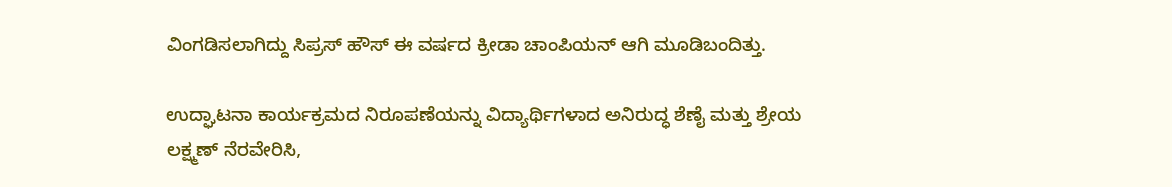ವಿಂಗಡಿಸಲಾಗಿದ್ದು ಸಿಪ್ರಸ್ ಹೌಸ್ ಈ ವರ್ಷದ ಕ್ರೀಡಾ ಚಾಂಪಿಯನ್ ಆಗಿ ಮೂಡಿಬಂದಿತ್ತು.

ಉದ್ಘಾಟನಾ ಕಾರ್ಯಕ್ರಮದ ನಿರೂಪಣೆಯನ್ನು ವಿದ್ಯಾರ್ಥಿಗಳಾದ ಅನಿರುದ್ಧ ಶೆಣೈ ಮತ್ತು ಶ್ರೇಯ ಲಕ್ಷ್ಮಣ್ ನೆರವೇರಿಸಿ,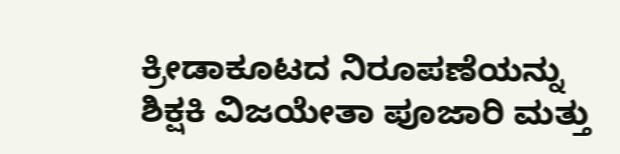ಕ್ರೀಡಾಕೂಟದ ನಿರೂಪಣೆಯನ್ನು ಶಿಕ್ಷಕಿ ವಿಜಯೇತಾ ಪೂಜಾರಿ ಮತ್ತು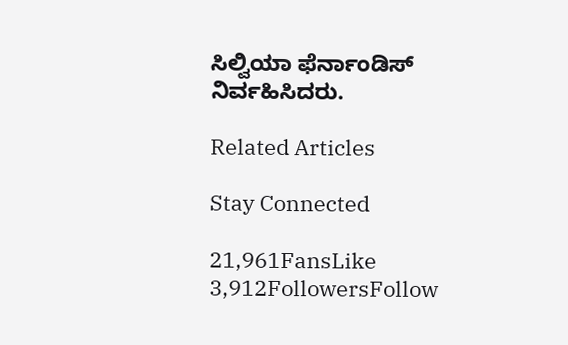ಸಿಲ್ವಿಯಾ ಫೆರ್ನಾಂಡಿಸ್ ನಿರ್ವಹಿಸಿದರು.

Related Articles

Stay Connected

21,961FansLike
3,912FollowersFollow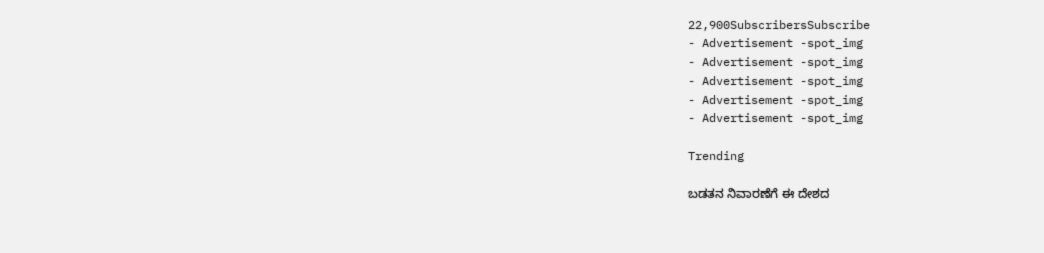22,900SubscribersSubscribe
- Advertisement -spot_img
- Advertisement -spot_img
- Advertisement -spot_img
- Advertisement -spot_img
- Advertisement -spot_img

Trending

ಬಡತನ ನಿವಾರಣೆಗೆ ಈ ದೇಶದ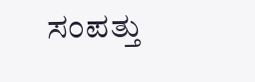ಸಂಪತ್ತು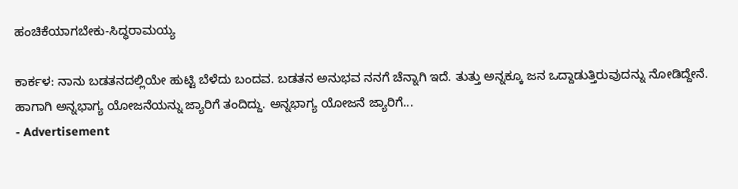ಹಂಚಿಕೆಯಾಗಬೇಕು-ಸಿದ್ಧರಾಮಯ್ಯ

ಕಾರ್ಕಳ: ನಾನು ಬಡತನದಲ್ಲಿಯೇ ಹುಟ್ಟಿ ಬೆಳೆದು ಬಂದವ. ಬಡತನ ಅನುಭವ ನನಗೆ ಚೆನ್ನಾಗಿ ಇದೆ. ತುತ್ತು ಅನ್ನಕ್ಕೂ ಜನ ಒದ್ದಾಡುತ್ತಿರುವುದನ್ನು ನೋಡಿದ್ದೇನೆ. ಹಾಗಾಗಿ ಅನ್ನಭಾಗ್ಯ ಯೋಜನೆಯನ್ನು ಜ್ಯಾರಿಗೆ ತಂದಿದ್ದು. ಅನ್ನಭಾಗ್ಯ ಯೋಜನೆ ಜ್ಯಾರಿಗೆ...
- Advertisement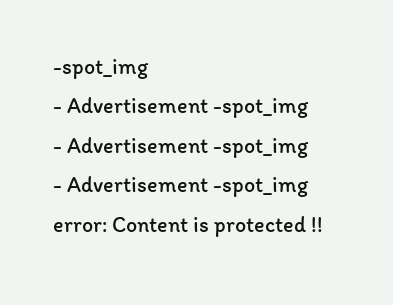-spot_img
- Advertisement -spot_img
- Advertisement -spot_img
- Advertisement -spot_img
error: Content is protected !!